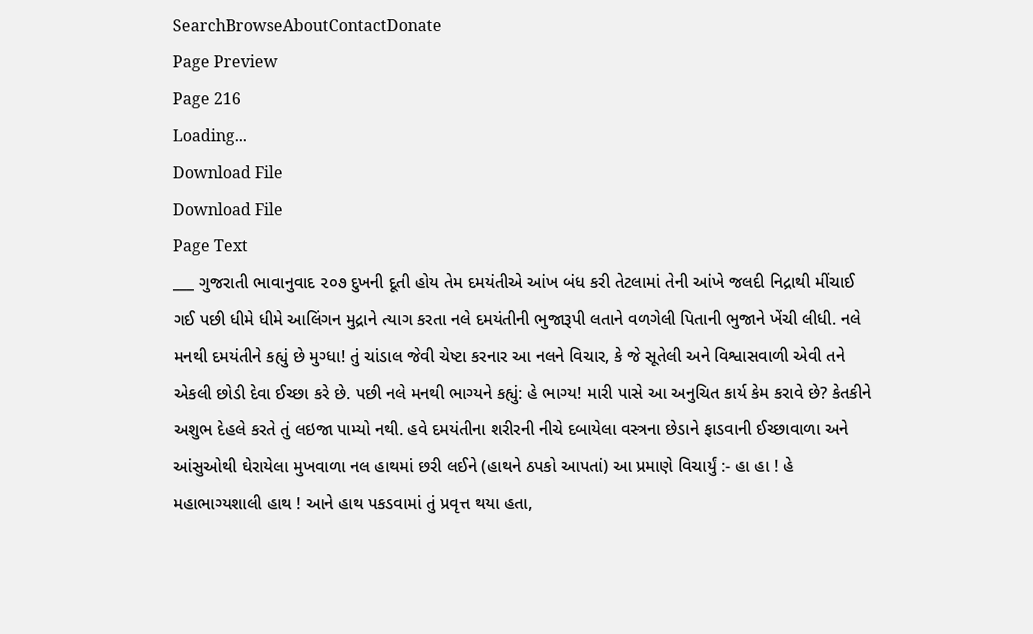SearchBrowseAboutContactDonate
Page Preview
Page 216
Loading...
Download File
Download File
Page Text
___ ગુજરાતી ભાવાનુવાદ ૨૦૭ દુખની દૂતી હોય તેમ દમયંતીએ આંખ બંધ કરી તેટલામાં તેની આંખે જલદી નિદ્રાથી મીંચાઈ ગઈ પછી ધીમે ધીમે આલિંગન મુદ્રાને ત્યાગ કરતા નલે દમયંતીની ભુજારૂપી લતાને વળગેલી પિતાની ભુજાને ખેંચી લીધી. નલે મનથી દમયંતીને કહ્યું છે મુગ્ધા! તું ચાંડાલ જેવી ચેષ્ટા કરનાર આ નલને વિચાર, કે જે સૂતેલી અને વિશ્વાસવાળી એવી તને એકલી છોડી દેવા ઈચ્છા કરે છે. પછી નલે મનથી ભાગ્યને કહ્યું: હે ભાગ્ય! મારી પાસે આ અનુચિત કાર્ય કેમ કરાવે છે? કેતકીને અશુભ દેહલે કરતે તું લઇજા પામ્યો નથી. હવે દમયંતીના શરીરની નીચે દબાયેલા વસ્ત્રના છેડાને ફાડવાની ઈચ્છાવાળા અને આંસુઓથી ઘેરાયેલા મુખવાળા નલ હાથમાં છરી લઈને (હાથને ઠપકો આપતાં) આ પ્રમાણે વિચાર્યું :- હા હા ! હે મહાભાગ્યશાલી હાથ ! આને હાથ પકડવામાં તું પ્રવૃત્ત થયા હતા,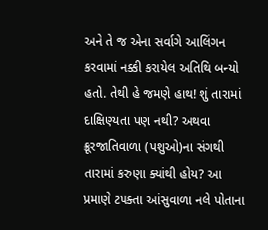અને તે જ એના સર્વાગે આલિંગન કરવામાં નક્કી કરાયેલ અતિથિ બન્યો હતો. તેથી હે જમણે હાથ! શું તારામાં દાક્ષિણ્યતા પણ નથી? અથવા ક્રૂરજાતિવાળા (પશુઓ)ના સંગથી તારામાં કરુણા ક્યાંથી હોય? આ પ્રમાણે ટ૫ક્તા આંસુવાળા નલે પોતાના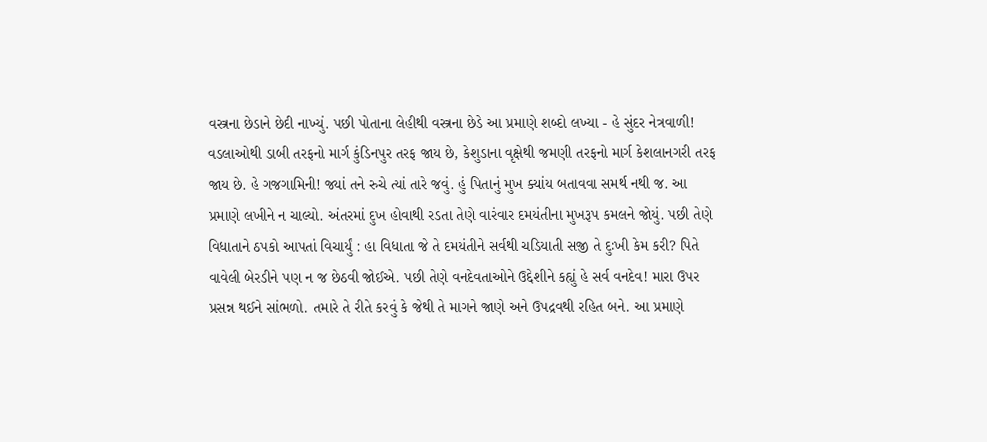વસ્ત્રના છેડાને છેદી નાખ્યું. પછી પોતાના લેહીથી વસ્ત્રના છેડે આ પ્રમાણે શબ્દો લખ્યા - હે સુંદર નેત્રવાળી! વડલાઓથી ડાબી તરફનો માર્ગ કુંડિનપુર તરફ જાય છે, કેશુડાના વૃક્ષેથી જમણી તરફનો માર્ગ કેશલાનગરી તરફ જાય છે. હે ગજગામિની! જ્યાં તને રુચે ત્યાં તારે જવું. હું પિતાનું મુખ ક્યાંય બતાવવા સમર્થ નથી જ. આ પ્રમાણે લખીને ન ચાલ્યો. અંતરમાં દુખ હોવાથી રડતા તેણે વારંવાર દમયંતીના મુખરૂપ કમલને જોયું. પછી તેણે વિધાતાને ઠપકો આપતાં વિચાર્યું : હા વિધાતા જે તે દમયંતીને સર્વથી ચડિયાતી સજી તે દુઃખી કેમ કરી? પિતે વાવેલી બેરડીને પણ ન જ છેઠવી જોઈએ. પછી તેણે વનદેવતાઓને ઉદ્દેશીને કહ્યું હે સર્વ વનદેવ! મારા ઉપર પ્રસન્ન થઈને સાંભળો. તમારે તે રીતે કરવું કે જેથી તે માગને જાણે અને ઉપદ્રવથી રહિત બને. આ પ્રમાણે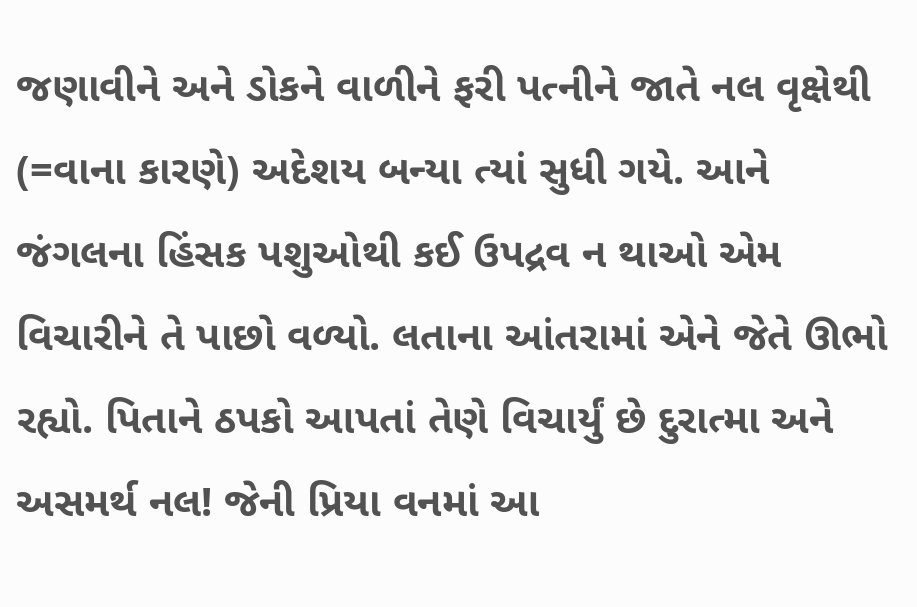જણાવીને અને ડોકને વાળીને ફરી પત્નીને જાતે નલ વૃક્ષેથી (=વાના કારણે) અદેશય બન્યા ત્યાં સુધી ગયે. આને જંગલના હિંસક પશુઓથી કઈ ઉપદ્રવ ન થાઓ એમ વિચારીને તે પાછો વળ્યો. લતાના આંતરામાં એને જેતે ઊભો રહ્યો. પિતાને ઠપકો આપતાં તેણે વિચાર્યું છે દુરાત્મા અને અસમર્થ નલ! જેની પ્રિયા વનમાં આ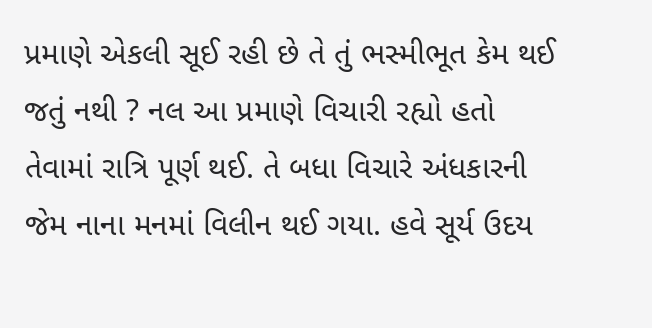પ્રમાણે એકલી સૂઈ રહી છે તે તું ભસ્મીભૂત કેમ થઈ જતું નથી ? નલ આ પ્રમાણે વિચારી રહ્યો હતો તેવામાં રાત્રિ પૂર્ણ થઈ. તે બધા વિચારે અંધકારની જેમ નાના મનમાં વિલીન થઈ ગયા. હવે સૂર્ય ઉદય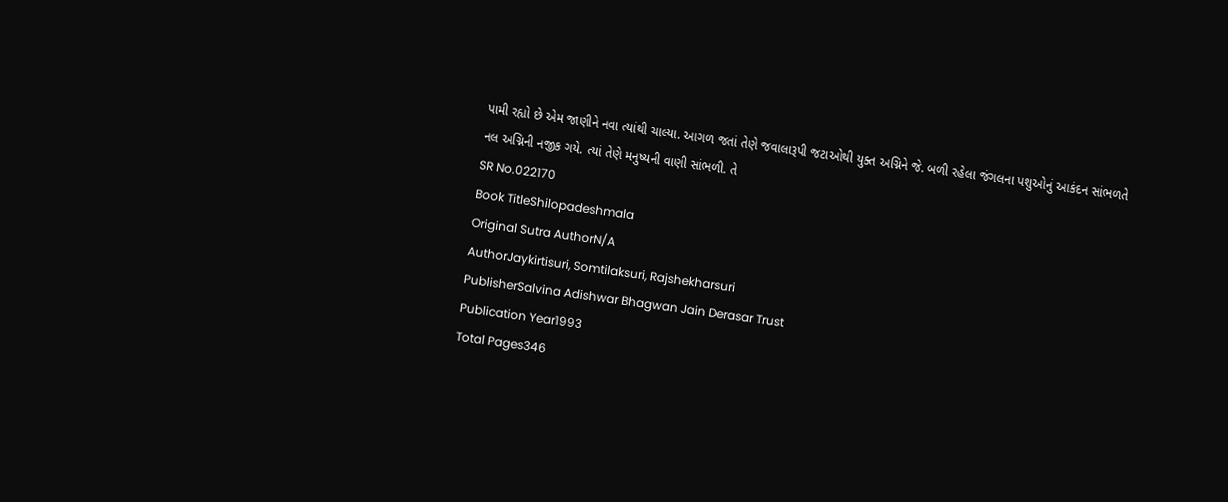પામી રહ્યો છે એમ જાણીને નવા ત્યાંથી ચાલ્યા. આગળ જતાં તેણે જવાલારૂપી જટાઓથી યુક્ત અગ્નિને જે. બળી રહેલા જંગલના પશુઓનું આકંદન સાંભળતે નલ અગ્નિની નજીક ગયે. ત્યાં તેણે મનુષ્યની વાણી સાંભળી. તે
SR No.022170
Book TitleShilopadeshmala
Original Sutra AuthorN/A
AuthorJaykirtisuri, Somtilaksuri, Rajshekharsuri
PublisherSalvina Adishwar Bhagwan Jain Derasar Trust
Publication Year1993
Total Pages346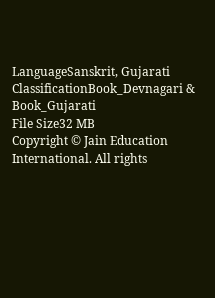LanguageSanskrit, Gujarati
ClassificationBook_Devnagari & Book_Gujarati
File Size32 MB
Copyright © Jain Education International. All rights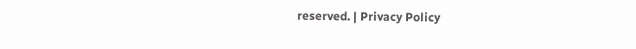reserved. | Privacy Policy